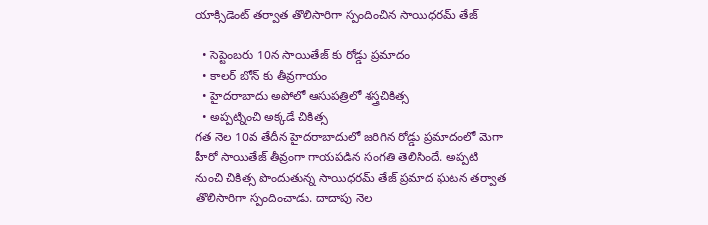యాక్సిడెంట్ తర్వాత తొలిసారిగా స్పందించిన సాయిధరమ్ తేజ్

  • సెప్టెంబరు 10న సాయితేజ్ కు రోడ్డు ప్రమాదం
  • కాలర్ బోన్ కు తీవ్రగాయం
  • హైదరాబాదు అపోలో ఆసుపత్రిలో శస్త్రచికిత్స
  • అప్పట్నించి అక్కడే చికిత్స
గత నెల 10వ తేదీన హైదరాబాదులో జరిగిన రోడ్డు ప్రమాదంలో మెగా హీరో సాయితేజ్ తీవ్రంగా గాయపడిన సంగతి తెలిసిందే. అప్పటి నుంచి చికిత్స పొందుతున్న సాయిధరమ్ తేజ్ ప్రమాద ఘటన తర్వాత తొలిసారిగా స్పందించాడు. దాదాపు నెల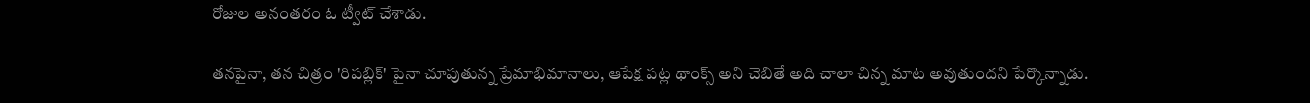రోజుల అనంతరం ఓ ట్వీట్ చేశాడు.

తనపైనా, తన చిత్రం 'రిపబ్లిక్' పైనా చూపుతున్న ప్రేమాభిమానాలు, ఆపేక్ష పట్ల థాంక్స్ అని చెబితే అది చాలా చిన్న మాట అవుతుందని పేర్కొన్నాడు.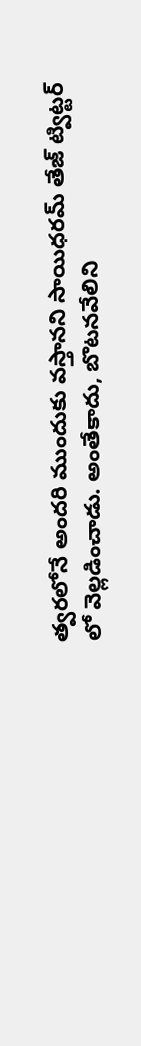త్వరలోనే అందరి ముందుకు వస్తానని సాయిధరమ్ తేజ్ ట్విట్టర్ లో వెల్లడించాడు. అంతేకాదు, బొటనవేలిని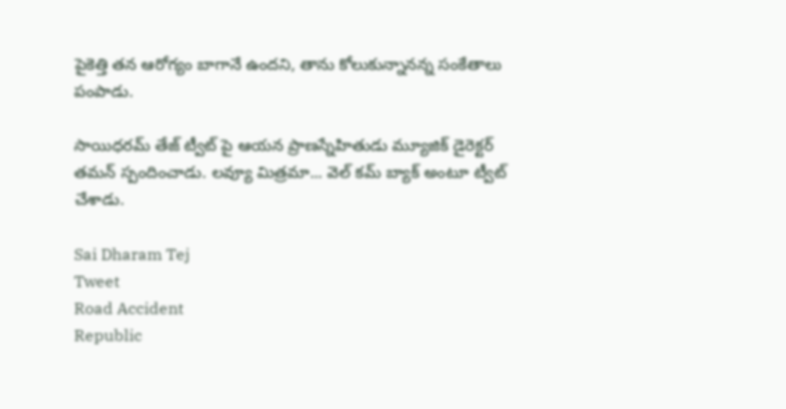పైకెత్తి తన ఆరోగ్యం బాగానే ఉందని, తాను కోలుకున్నానన్న సంకేతాలు పంపాడు.

సాయిధరమ్ తేజ్ ట్వీట్ పై ఆయన ప్రాణస్నేహితుడు మ్యూజిక్ డైరెక్టర్ తమన్ స్పందించాడు. లవ్యూ మిత్రమా... వెల్ కమ్ బ్యాక్ అంటూ ట్వీట్ చేశాడు.

Sai Dharam Tej
Tweet
Road Accident
Republic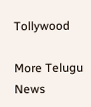Tollywood

More Telugu News